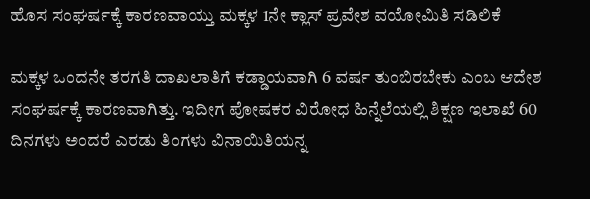ಹೊಸ ಸಂಘರ್ಷಕ್ಕೆ ಕಾರಣವಾಯ್ತು ಮಕ್ಕಳ 1ನೇ ಕ್ಲಾಸ್ ಪ್ರವೇಶ ವಯೋಮಿತಿ ಸಡಿಲಿಕೆ

ಮಕ್ಕಳ ಒಂದನೇ ತರಗತಿ ದಾಖಲಾತಿಗೆ ಕಡ್ಡಾಯವಾಗಿ 6 ವರ್ಷ ತುಂಬಿರಬೇಕು ಎಂಬ ಆದೇಶ ಸಂಘರ್ಷಕ್ಕೆ ಕಾರಣವಾಗಿತ್ತು. ಇದೀಗ ಪೋಷಕರ ವಿರೋಧ ಹಿನ್ನೆಲೆಯಲ್ಲಿ ಶಿಕ್ಷಣ ಇಲಾಖೆ 60 ದಿನಗಳು ಅಂದರೆ ಎರಡು ತಿಂಗಳು ವಿನಾಯಿತಿಯನ್ನ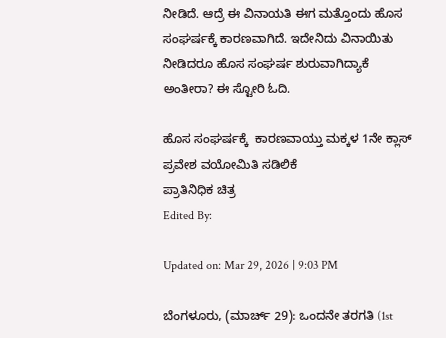ನೀಡಿದೆ. ಆದ್ರೆ ಈ ವಿನಾಯತಿ ಈಗ ಮತ್ತೊಂದು ಹೊಸ ಸಂಘರ್ಷಕ್ಕೆ ಕಾರಣವಾಗಿದೆ. ಇದೇನಿದು ವಿನಾಯಿತು ನೀಡಿದರೂ ಹೊಸ ಸಂಘರ್ಷ ಶುರುವಾಗಿದ್ಯಾಕೆ ಅಂತೀರಾ? ಈ ಸ್ಟೋರಿ ಓದಿ.

ಹೊಸ ಸಂಘರ್ಷಕ್ಕೆ  ಕಾರಣವಾಯ್ತು ಮಕ್ಕಳ 1ನೇ ಕ್ಲಾಸ್ ಪ್ರವೇಶ ವಯೋಮಿತಿ ಸಡಿಲಿಕೆ
ಪ್ರಾತಿನಿಧಿಕ ಚಿತ್ರ
Edited By:

Updated on: Mar 29, 2026 | 9:03 PM

ಬೆಂಗಳೂರು, (ಮಾರ್ಚ್ 29): ಒಂದನೇ ತರಗತಿ (1st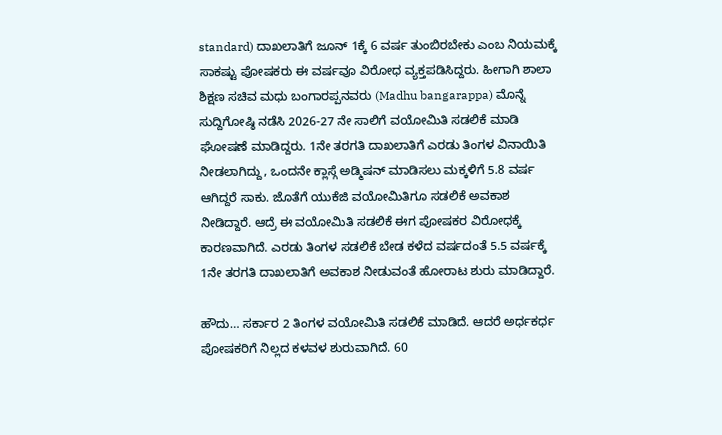standard) ದಾಖಲಾತಿಗೆ ಜೂನ್ 1ಕ್ಕೆ 6 ವರ್ಷ ತುಂಬಿರಬೇಕು ಎಂಬ ನಿಯಮಕ್ಕೆ ಸಾಕಷ್ಟು ಪೋಷಕರು ಈ ವರ್ಷವೂ ವಿರೋಧ ವ್ಯಕ್ತಪಡಿಸಿದ್ದರು. ಹೀಗಾಗಿ ಶಾಲಾ ಶಿಕ್ಷಣ ಸಚಿವ ಮಧು ಬಂಗಾರಪ್ಪನವರು (Madhu bangarappa) ಮೊನ್ನೆ ಸುದ್ದಿಗೋಷ್ಠಿ ನಡೆಸಿ 2026-27 ನೇ ಸಾಲಿಗೆ ವಯೋಮಿತಿ ಸಡಲಿಕೆ ಮಾಡಿ ಘೋಷಣೆ ಮಾಡಿದ್ದರು. 1ನೇ ತರಗತಿ ದಾಖಲಾತಿಗೆ ಎರಡು ತಿಂಗಳ ವಿನಾಯಿತಿ ನೀಡಲಾಗಿದ್ದು, ಒಂದನೇ ಕ್ಲಾಸ್ಗೆ ಅಡ್ಮಿಷನ್ ಮಾಡಿಸಲು ಮಕ್ಕಳಿಗೆ 5.8 ವರ್ಷ ಆಗಿದ್ದರೆ ಸಾಕು. ಜೊತೆಗೆ ಯುಕೆಜಿ ವಯೋಮಿತಿಗೂ ಸಡಲಿಕೆ ಅವಕಾಶ ನೀಡಿದ್ದಾರೆ. ಆದ್ರೆ ಈ ವಯೋಮಿತಿ ಸಡಲಿಕೆ ಈಗ ಪೋಷಕರ ವಿರೋಧಕ್ಕೆ ಕಾರಣವಾಗಿದೆ. ಎರಡು ತಿಂಗಳ ಸಡಲಿಕೆ ಬೇಡ ಕಳೆದ ವರ್ಷದಂತೆ 5.5 ವರ್ಷಕ್ಕೆ 1ನೇ ತರಗತಿ ದಾಖಲಾತಿಗೆ ಅವಕಾಶ ನೀಡುವಂತೆ ಹೋರಾಟ ಶುರು ಮಾಡಿದ್ದಾರೆ.

ಹೌದು… ಸರ್ಕಾರ 2 ತಿಂಗಳ ವಯೋಮಿತಿ ಸಡಲಿಕೆ ಮಾಡಿದೆ. ಆದರೆ ಅರ್ಧಕರ್ಧ ಪೋಷಕರಿಗೆ ನಿಲ್ಲದ ಕಳವಳ ಶುರುವಾಗಿದೆ. 60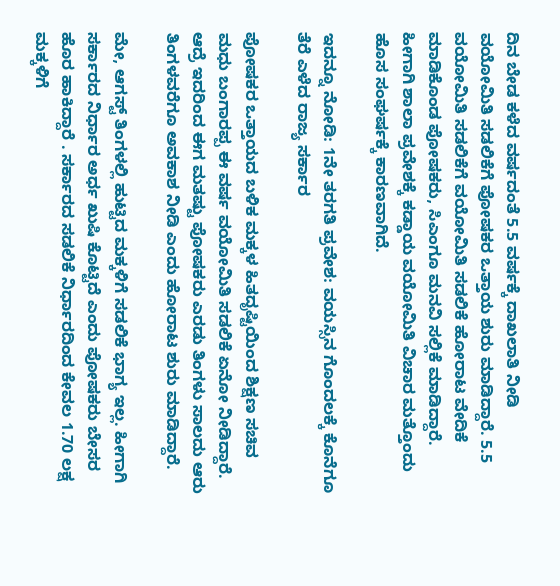ದಿನ ಬೇಡ ಕಳೆದ ವರ್ಷದಂತೆ 5.5 ವರ್ಷಕ್ಕೆ ದಾಖಲಾತಿ ನೀಡಿ ವಯೋಮಿತಿ ಸಡಲಿಕೆಗೆ ಪೋಷಕರ ಒತ್ತಾಯ ಶುರು ಮಾಡಿದ್ದಾರೆ. 5.5 ವಯೋಮಿತಿ ಸಡಲಿಕೆಗೆ ವಯೋಮಿತಿ ಸಡಲಿಕೆ ಹೋರಾಟ ವೇದಿಕೆ ಮಾಡಿಕೊಂಡ ಪೋಷಕರು, ಸಿಎಂಗೂ ಮನವಿ ಸಲ್ಲಿಕೆ ಮಾಡಿದ್ದಾರೆ. ಹೀಗಾಗಿ ಶಾಲಾ ಪ್ರವೇಶಕ್ಕೆ ಕಡ್ಡಾಯ ವಯೋಮಿತಿ ವಿಚಾರ ಮತ್ತೊಂದು ಹೊಸ ಸಂಘರ್ಷಕ್ಕೆ ಕಾರಣವಾಗಿದೆ.

ಇದನ್ನೂ ನೋಡಿ: 1ನೇ ತರಗತಿ ಪ್ರವೇಶ: ವಯಸ್ಸಿನ ಗೊಂದಲಕ್ಕೆ ಕೊನೆಗೂ ತೆರೆ ಎಳೆದ ರಾಜ್ಯ ಸರ್ಕಾರ

ಪೋಷಕರ ಒತ್ತಾಯದ ಬಳಿಕ ಮಕ್ಕಳ ಹಿತದೃಷ್ಟಿಯಿಂದ ಶಿಕ್ಷಣ ಸಚಿವ ಮಧು ಬಂಗಾರಪ್ಪ ಈ ವರ್ಷ ವಯೋಮಿತಿ ಸಡಲಿಕೆ ಏನೋ ನೀಡಿದ್ದಾರೆ. ಆದ್ರೆ ಇದರಿಂದ ಈಗ ಮತಷ್ಟು ಪೋಷಕರು ಎರಡು ತಿಂಗಳು ಸಾಲದು ಆರು ತಿಂಗಳವರೆಗೂ ಅವಕಾಶ ನೀಡಿ ಎಂದು ಹೋರಾಟ ಶುರು ಮಾಡಿದ್ದಾರೆ.

ಮೇ, ಆಗಸ್ಟ್ ತಿಂಗಳಲ್ಲಿ ಹುಟ್ಟಿದ ಮಕ್ಕಳಿಗೆ ಸಡಲಿಕೆ ಭಾಗ್ಯ ಇಲ್ಲ. ಹೀಗಾಗಿ ಸರ್ಕಾರದ ನಿರ್ಧಾರ ಅರ್ಧ ಖುಷಿ ಕೊಟ್ಟಿದೆ ಎಂದು ಪೋಷಕರು ಬೇಸರ ಹೊರ ಹಾಕಿದ್ದಾರೆ . ಸರ್ಕಾರದ ಸಡಲಿಕೆ ನಿರ್ಧಾರದಿಂದ ಕೇವಲ 1.70 ಲಕ್ಷ ಮಕ್ಕಳಿಗೆ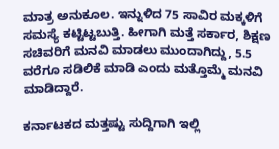ಮಾತ್ರ ಅನುಕೂಲ. ಇನ್ನುಳಿದ 75 ಸಾವಿರ ಮಕ್ಕಳಿಗೆ ಸಮಸ್ಯೆ ಕಟ್ಟಿಟ್ಟಬುತ್ತಿ. ಹೀಗಾಗಿ ಮತ್ತೆ ಸರ್ಕಾರ, ಶಿಕ್ಷಣ ಸಚಿವರಿಗೆ ಮನವಿ ಮಾಡಲು ಮುಂದಾಗಿದ್ದು, 5.5 ವರೆಗೂ ಸಡಿಲಿಕೆ ಮಾಡಿ ಎಂದು ಮತ್ತೊಮ್ಮೆ ಮನವಿ ಮಾಡಿದ್ದಾರೆ.

ಕರ್ನಾಟಕದ ಮತ್ತಷ್ಟು ಸುದ್ದಿಗಾಗಿ ಇಲ್ಲಿ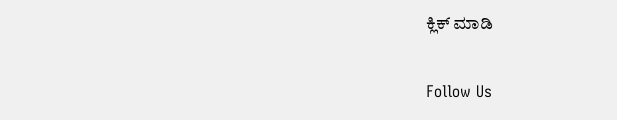ಕ್ಲಿಕ್ ಮಾಡಿ

Follow Us